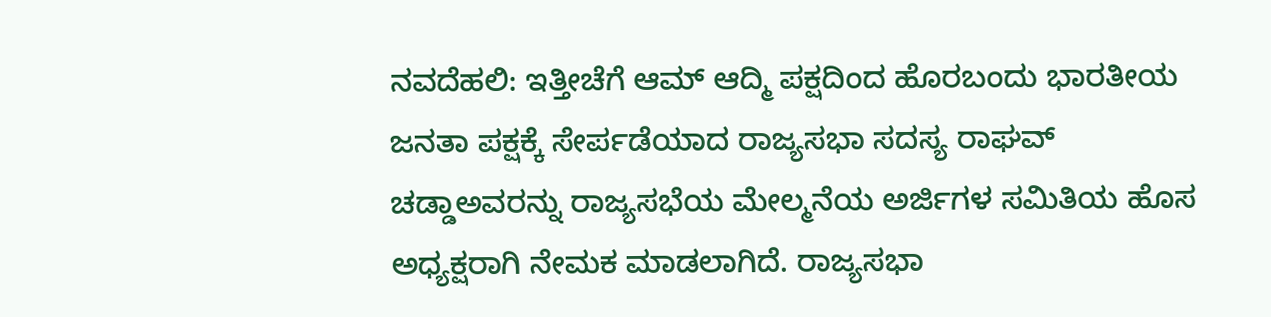ನವದೆಹಲಿ: ಇತ್ತೀಚೆಗೆ ಆಮ್ ಆದ್ಮಿ ಪಕ್ಷದಿಂದ ಹೊರಬಂದು ಭಾರತೀಯ ಜನತಾ ಪಕ್ಷಕ್ಕೆ ಸೇರ್ಪಡೆಯಾದ ರಾಜ್ಯಸಭಾ ಸದಸ್ಯ ರಾಘವ್ ಚಡ್ಡಾಅವರನ್ನು ರಾಜ್ಯಸಭೆಯ ಮೇಲ್ಮನೆಯ ಅರ್ಜಿಗಳ ಸಮಿತಿಯ ಹೊಸ ಅಧ್ಯಕ್ಷರಾಗಿ ನೇಮಕ ಮಾಡಲಾಗಿದೆ. ರಾಜ್ಯಸಭಾ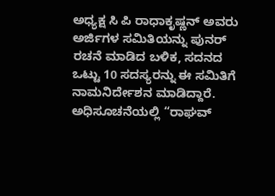ಅಧ್ಯಕ್ಷ ಸಿ ಪಿ ರಾಧಾಕೃಷ್ಣನ್ ಅವರು ಅರ್ಜಿಗಳ ಸಮಿತಿಯನ್ನು ಪುನರ್ ರಚನೆ ಮಾಡಿದ ಬಳಿಕ, ಸದನದ ಒಟ್ಟು 10 ಸದಸ್ಯರನ್ನು ಈ ಸಮಿತಿಗೆ ನಾಮನಿರ್ದೇಶನ ಮಾಡಿದ್ದಾರೆ.
ಅಧಿಸೂಚನೆಯಲ್ಲಿ “ರಾಘವ್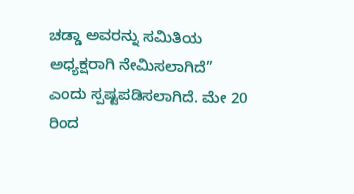ಚಡ್ಡಾ ಅವರನ್ನು ಸಮಿತಿಯ ಅಧ್ಯಕ್ಷರಾಗಿ ನೇಮಿಸಲಾಗಿದೆ” ಎಂದು ಸ್ಪಷ್ಟಪಡಿಸಲಾಗಿದೆ. ಮೇ 20 ರಿಂದ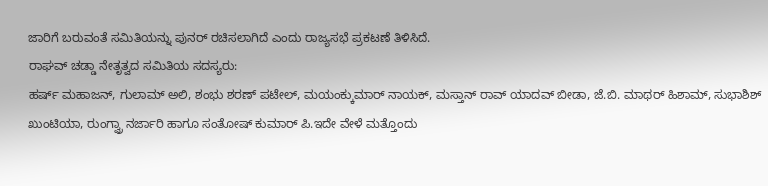ಜಾರಿಗೆ ಬರುವಂತೆ ಸಮಿತಿಯನ್ನು ಪುನರ್ ರಚಿಸಲಾಗಿದೆ ಎಂದು ರಾಜ್ಯಸಭೆ ಪ್ರಕಟಣೆ ತಿಳಿಸಿದೆ.
ರಾಘವ್ ಚಡ್ಡಾ ನೇತೃತ್ವದ ಸಮಿತಿಯ ಸದಸ್ಯರು:
ಹರ್ಷ್ ಮಹಾಜನ್, ಗುಲಾಮ್ ಅಲಿ, ಶಂಭು ಶರಣ್ ಪಟೇಲ್, ಮಯಂಕ್ಕುಮಾರ್ ನಾಯಕ್, ಮಸ್ತಾನ್ ರಾವ್ ಯಾದವ್ ಬೀಡಾ, ಜೆ.ಬಿ. ಮಾಥರ್ ಹಿಶಾಮ್, ಸುಭಾಶಿಶ್ ಖುಂಟಿಯಾ, ರುಂಗ್ವ್ರಾ ನರ್ಜಾರಿ ಹಾಗೂ ಸಂತೋಷ್ ಕುಮಾರ್ ಪಿ.ಇದೇ ವೇಳೆ ಮತ್ತೊಂದು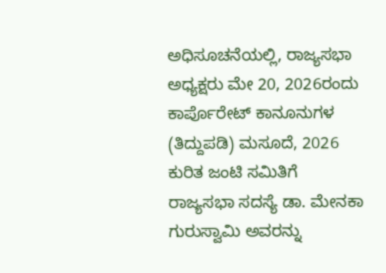ಅಧಿಸೂಚನೆಯಲ್ಲಿ, ರಾಜ್ಯಸಭಾ ಅಧ್ಯಕ್ಷರು ಮೇ 20, 2026ರಂದು ಕಾರ್ಪೊರೇಟ್ ಕಾನೂನುಗಳ (ತಿದ್ದುಪಡಿ) ಮಸೂದೆ, 2026 ಕುರಿತ ಜಂಟಿ ಸಮಿತಿಗೆ ರಾಜ್ಯಸಭಾ ಸದಸ್ಯೆ ಡಾ. ಮೇನಕಾ ಗುರುಸ್ವಾಮಿ ಅವರನ್ನು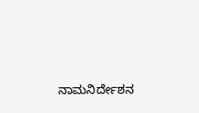ನಾಮನಿರ್ದೇಶನ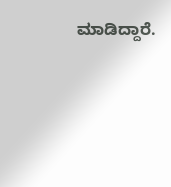ಮಾಡಿದ್ದಾರೆ.